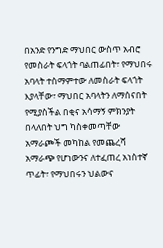በአንድ የንግድ ማህበር ውስጥ አብሮ የመስራት ፍላጎት ባልጠፊበት፣ የማህበሩ አባላት ተስማምተው ለመስራት ፍላጎት እያላቸው፣ ማህበር አባላትን ለማሰናበት የሚያስችል በቂና አሳማኝ ምክንያት በላለበት ህግ ካስቀመጣቸው አማራጮች መካከል የመጨረሻ አማራጭ የሆነውንና ለተፈጠረ አነስተኛ ጥፊት፣ የማህበሩን ህልውና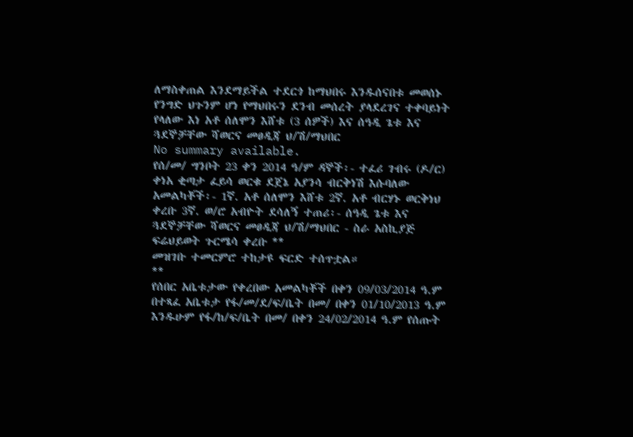ለማስቀጠል እንደማይችል ተደርጎ ከማህበሩ እንዱሰናበቱ መወሰኑ የንግድ ህጉንም ሆነ የማህበሩን ደንብ መሰረት ያላደረገና ተቀባይነት የላለው እነ አቶ ሰለሞን እሸቱ (3 ሰዎች) እና ሰዓዲ ጌቱ እና ጓደኞቻቸው ሻወርና መፀዲጃ ህ/ሽ/ማህበር
No summary available.
የሰ/መ/ ግንቦት 23 ቀን 2014 ዓ/ም ዳኞች፡- ተፈሪ ገብሩ (ዶ/ር) ቀነአ ቂጣታ ፈይሳ ወርቁ ደጀኔ አያንሳ ብርቅነሽ እሱባለው አመልካቾች፡- 1ኛ. አቶ ሰለሞን እሸቱ 2ኛ. አቶ ብርሃኑ ወርቅነህ ቀረቡ 3ኛ. ወ/ሮ አብዮት ደሳለኝ ተጠሪ፡- ሰዓዲ ጌቱ እና ጓደኞቻቸው ሻወርና መፀዲጃ ህ/ሽ/ማህበር - ስራ አስኪያጅ ፍሬህይወት ጉርሜሳ ቀረቡ **
መዝገቡ ተመርምሮ ተከታዩ ፍርድ ተሰጥቷል።
**
የሰበር አቤቱታው የቀረበው አመልካቾች በቀን 09/03/2014 ዓ.ም በተጻፈ አቤቱታ የፋ/መ/ደ/ፍ/ቤት በመ/ በቀን 01/10/2013 ዓ.ም እንዱሁም የፋ/ከ/ፍ/ቤት በመ/ በቀን 24/02/2014 ዓ.ም የሰጡት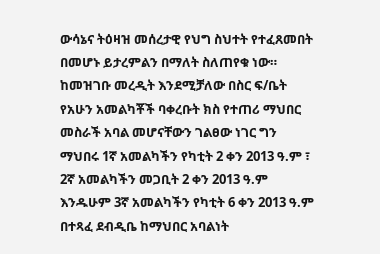ውሳኔና ትዕዛዝ መሰረታዊ የህግ ስህተት የተፈጸመበት በመሆኑ ይታረምልን በማለት ስለጠየቁ ነው።
ከመዝገቡ መረዲት እንደሚቻለው በስር ፍ/ቤት የአሁን አመልካቾች ባቀረቡት ክስ የተጠሪ ማህበር መስራች አባል መሆናቸውን ገልፀው ነገር ግን ማህበሩ 1ኛ አመልካችን የካቲት 2 ቀን 2013 ዓ.ም ፣ 2ኛ አመልካችን መጋቢት 2 ቀን 2013 ዓ.ም እንዱሁም 3ኛ አመልካችን የካቲት 6 ቀን 2013 ዓ.ም በተጻፈ ደብዲቤ ከማህበር አባልነት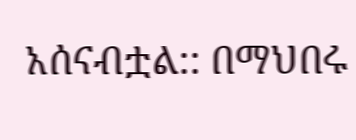አሰናብቷል:: በማህበሩ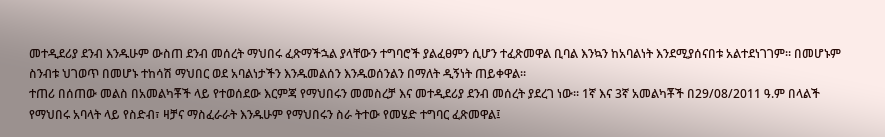መተዲደሪያ ደንብ እንዱሁም ውስጠ ደንብ መሰረት ማህበሩ ፈጽማችኋል ያላቸውን ተግባሮች ያልፈፀምን ሲሆን ተፈጽመዋል ቢባል እንኳን ከአባልነት እንደሚያሰናበቱ አልተደነገገም። በመሆኑም ስንብቱ ህገወጥ በመሆኑ ተከሳሽ ማህበር ወደ አባልነታችን እንዱመልሰን እንዱወሰንልን በማለት ዲኝነት ጠይቀዋል።
ተጠሪ በሰጠው መልስ በአመልካቾች ላይ የተወሰደው እርምጃ የማህበሩን መመስረቻ እና መተዲደሪያ ደንብ መሰረት ያደረገ ነው። 1ኛ እና 3ኛ አመልካቾች በ29/08/2011 ዓ.ም በላልች የማህበሩ አባላት ላይ የስድብ፣ ዛቻና ማስፈራራት እንዱሁም የማህበሩን ስራ ትተው የመሄድ ተግባር ፈጽመዋል፤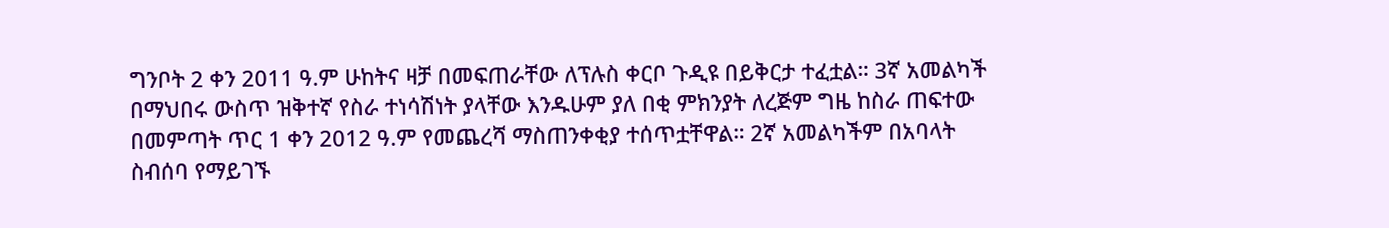ግንቦት 2 ቀን 2011 ዓ.ም ሁከትና ዛቻ በመፍጠራቸው ለፕሉስ ቀርቦ ጉዲዩ በይቅርታ ተፈቷል። 3ኛ አመልካች በማህበሩ ውስጥ ዝቅተኛ የስራ ተነሳሽነት ያላቸው እንዱሁም ያለ በቂ ምክንያት ለረጅም ግዜ ከስራ ጠፍተው በመምጣት ጥር 1 ቀን 2012 ዓ.ም የመጨረሻ ማስጠንቀቂያ ተሰጥቷቸዋል። 2ኛ አመልካችም በአባላት ስብሰባ የማይገኙ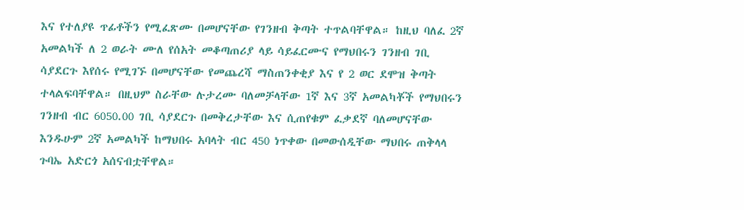እና የተለያዩ ጥፊቶችን የሚፈጽሙ በመሆናቸው የገንዘብ ቅጣት ተጥልባቸዋል። ከዚህ ባለፈ 2ኛ አመልካች ለ 2 ወራት ሙለ የሰአት መቆጣጠሪያ ላይ ሳይፈርሙና የማህበሩን ገንዘብ ገቢ ሳያደርጉ እየሰሩ የሚገኙ በመሆናቸው የመጨረሻ ማስጠንቀቂያ እና የ 2 ወር ደሞዝ ቅጣት ተላልፍባቸዋል። በዚህም ስራቸው ሉታረሙ ባለመቻላቸው 1ኛ እና 3ኛ አመልካቾች የማህበሩን ገንዘብ ብር 6050.00 ገቢ ሳያደርጉ በመቅረታቸው እና ሲጠየቁም ፈቃደኛ ባለመሆናቸው እንዱሁም 2ኛ አመልካች ከማህበሩ አባላት ብር 450 ነጥቀው በመውሰዲቸው ማህበሩ ጠቅላላ ጉባኤ አድርጎ አሰናብቷቸዋል።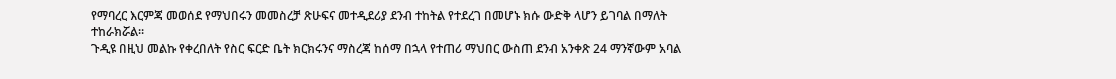የማባረር እርምጃ መወሰደ የማህበሩን መመስረቻ ጽሁፍና መተዲደሪያ ደንብ ተከትል የተደረገ በመሆኑ ክሱ ውድቅ ላሆን ይገባል በማለት ተከራክሯል።
ጉዲዩ በዚህ መልኩ የቀረበለት የስር ፍርድ ቤት ክርክሩንና ማስረጃ ከሰማ በኋላ የተጠሪ ማህበር ውስጠ ደንብ አንቀጽ 24 ማንኛውም አባል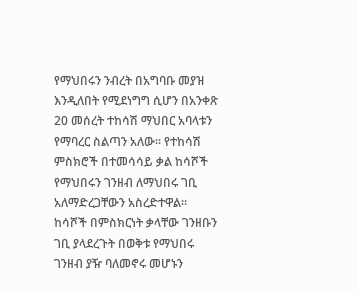የማህበሩን ንብረት በአግባቡ መያዝ እንዲለበት የሚደነግግ ሲሆን በአንቀጽ 20 መሰረት ተከሳሽ ማህበር አባላቱን የማባረር ስልጣን አለው። የተከሳሽ ምስክሮች በተመሳሳይ ቃል ከሳሾች የማህበሩን ገንዘብ ለማህበሩ ገቢ አለማድረጋቸውን አስረድተዋል። ከሳሾች በምስክርነት ቃላቸው ገንዘቡን ገቢ ያላደረጉት በወቅቱ የማህበሩ ገንዘብ ያዥ ባለመኖሩ መሆኑን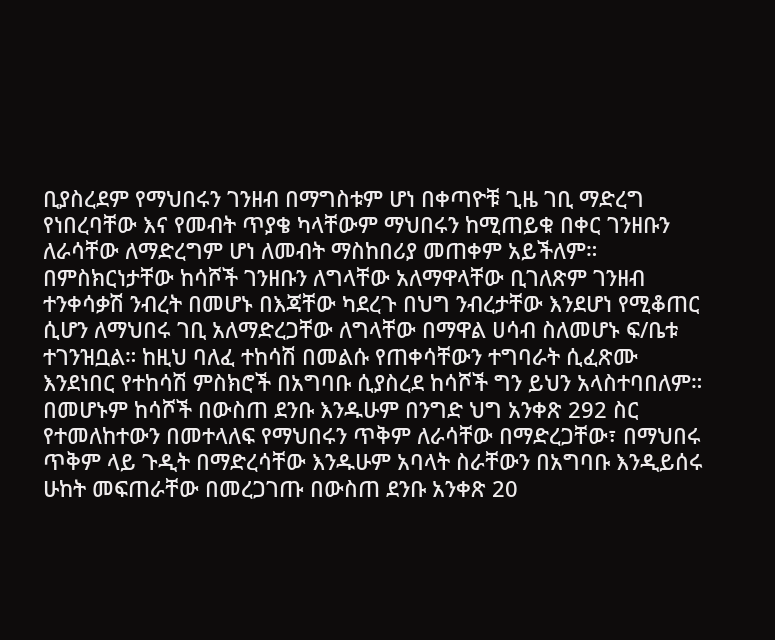ቢያስረደም የማህበሩን ገንዘብ በማግስቱም ሆነ በቀጣዮቹ ጊዜ ገቢ ማድረግ የነበረባቸው እና የመብት ጥያቄ ካላቸውም ማህበሩን ከሚጠይቁ በቀር ገንዘቡን ለራሳቸው ለማድረግም ሆነ ለመብት ማስከበሪያ መጠቀም አይችለም። በምስክርነታቸው ከሳሾች ገንዘቡን ለግላቸው አለማዋላቸው ቢገለጽም ገንዘብ ተንቀሳቃሽ ንብረት በመሆኑ በእጃቸው ካደረጉ በህግ ንብረታቸው እንደሆነ የሚቆጠር ሲሆን ለማህበሩ ገቢ አለማድረጋቸው ለግላቸው በማዋል ሀሳብ ስለመሆኑ ፍ/ቤቱ ተገንዝቧል። ከዚህ ባለፈ ተከሳሽ በመልሱ የጠቀሳቸውን ተግባራት ሲፈጽሙ እንደነበር የተከሳሽ ምስክሮች በአግባቡ ሲያስረደ ከሳሾች ግን ይህን አላስተባበለም። በመሆኑም ከሳሾች በውስጠ ደንቡ እንዱሁም በንግድ ህግ አንቀጽ 292 ስር የተመለከተውን በመተላለፍ የማህበሩን ጥቅም ለራሳቸው በማድረጋቸው፣ በማህበሩ ጥቅም ላይ ጉዲት በማድረሳቸው እንዱሁም አባላት ስራቸውን በአግባቡ እንዲይሰሩ ሁከት መፍጠራቸው በመረጋገጡ በውስጠ ደንቡ አንቀጽ 20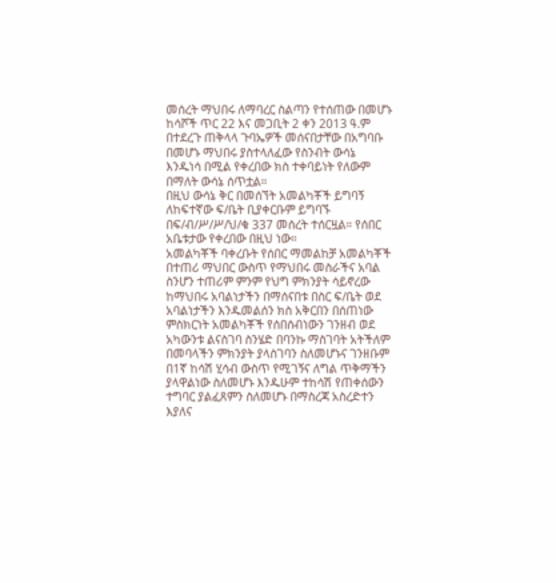መሰረት ማህበሩ ለማባረር ስልጣን የተሰጠው በመሆኑ ከሳሾች ጥር 22 እና መጋቢት 2 ቀን 2013 ዓ.ም በተደረጉ ጠቅላላ ጉባኤዎች መሰናበታቸው በአግባቡ በመሆኑ ማህበሩ ያስተላለፈው የስንብት ውሳኔ እንዱነሳ በሚል የቀረበው ክስ ተቀባይነት የለውም በማለት ውሳኔ ሰጥቷል።
በዚህ ውሳኔ ቅር በመሰኘት አመልካቾች ይግባኝ ለከፍተኛው ፍ/ቤት ቢያቀርቡም ይግባኙ በፍ/ብ/ሥ/ሥ/ህ/ቁ 337 መሰረት ተሰርዟል። የሰበር አቤቱታው የቀረበው በዚህ ነው።
አመልካቾች ባቀረቡት የሰበር ማመልከቻ አመልካቾች በተጠሪ ማህበር ውስጥ የማህበሩ መስራችና አባል ስንሆን ተጠሪም ምንም የህግ ምክንያት ሳይኖረው ከማህበሩ አባልነታችን በማሰናበቱ በስር ፍ/ቤት ወደ አባልነታችን እንዱመልሰን ክስ አቅርበን በሰጠነው ምስክርነት አመልካቾች የሰበሰብነውን ገንዘብ ወደ አካውንቱ ልናስገባ ስንሄድ በባንኩ ማስገባት አትችለም በመባላችን ምክንያት ያላስገባን ስለመሆኑና ገንዘቡም በ1ኛ ከሳሽ ሂሳብ ውስጥ የሚገኝና ለግል ጥቅማችን ያላዋልነው ስለመሆኑ እንዱሁም ተከሳሽ የጠቀሰውን ተግባር ያልፈጸምን ስለመሆኑ በማስረጃ አስረድተን እያለና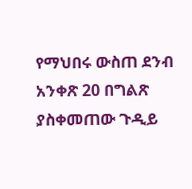የማህበሩ ውስጠ ደንብ አንቀጽ 20 በግልጽ ያስቀመጠው ጉዲይ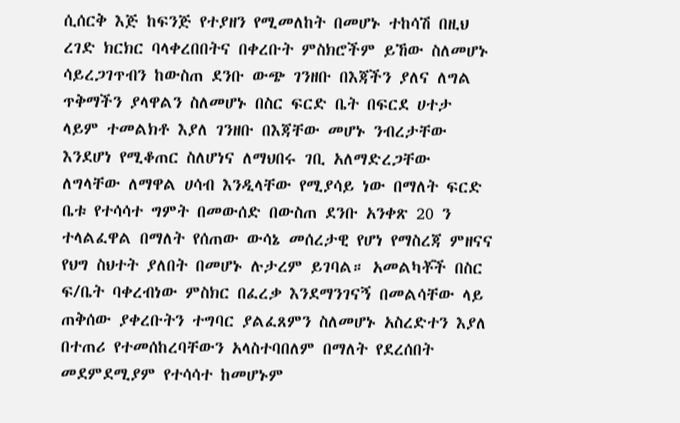ሲሰርቅ እጅ ከፍንጅ የተያዘን የሚመለከት በመሆኑ ተከሳሽ በዚህ ረገድ ክርክር ባላቀረበበትና በቀረቡት ምስክሮችም ይኸው ስለመሆኑ ሳይረጋገጥብን ከውስጠ ደንቡ ውጭ ገንዘቡ በእጃችን ያለና ለግል ጥቅማችን ያላዋልን ስለመሆኑ በስር ፍርድ ቤት በፍርደ ሀተታ ላይም ተመልክቶ እያለ ገንዘቡ በእጃቸው መሆኑ ንብረታቸው እንደሆነ የሚቆጠር ስለሆነና ለማህበሩ ገቢ አለማድረጋቸው ለግላቸው ለማዋል ሀሳብ እንዲላቸው የሚያሳይ ነው በማለት ፍርድ ቤቱ የተሳሳተ ግምት በመውሰድ በውስጠ ደንቡ አንቀጽ 20 ን ተላልፈዋል በማለት የሰጠው ውሳኔ መሰረታዊ የሆነ የማስረጃ ምዘናና የህግ ስህተት ያለበት በመሆኑ ሉታረም ይገባል። አመልካቾች በስር ፍ/ቤት ባቀረብነው ምስክር በፈረቃ እንደማንገናኝ በመልሳቸው ላይ ጠቅሰው ያቀረቡትን ተግባር ያልፈጸምን ስለመሆኑ አስረድተን እያለ በተጠሪ የተመሰከረባቸውን አላስተባበለም በማለት የደረሰበት መደምደሚያም የተሳሳተ ከመሆኑም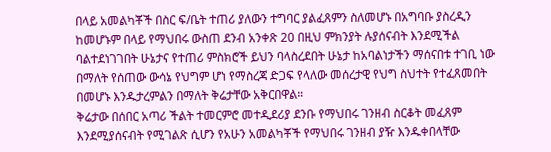በላይ አመልካቾች በስር ፍ/ቤት ተጠሪ ያለውን ተግባር ያልፈጸምን ስለመሆኑ በአግባቡ ያስረዲን ከመሆኑም በላይ የማህበሩ ውስጠ ደንብ አንቀጽ 20 በዚህ ምክንያት ሉያሰናብት እንደሚችል ባልተደነገገበት ሁኔታና የተጠሪ ምስክሮች ይህን ባላስረደበት ሁኔታ ከአባልነታችን ማሰናበቱ ተገቢ ነው በማለት የሰጠው ውሳኔ የህግም ሆነ የማስረጃ ድጋፍ የላለው መሰረታዊ የህግ ስህተት የተፈጸመበት በመሆኑ እንዱታረምልን በማለት ቅሬታቸው አቅርበዋል።
ቅሬታው በሰበር አጣሪ ችልት ተመርምሮ መተዲደሪያ ደንቡ የማህበሩ ገንዘብ ስርቆት መፈጸም እንደሚያሰናብት የሚገልጽ ሲሆን የአሁን አመልካቾች የማህበሩ ገንዘብ ያዥ እንዱቀበላቸው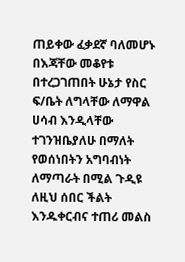ጠይቀው ፈቃደኛ ባለመሆኑ በእጃቸው መቆየቱ በተረጋገጠበት ሁኔታ የስር ፍ/ቤት ለግላቸው ለማዋል ሀሳብ እንዲላቸው ተገንዝቤያለሁ በማለት የወሰነበትን አግባብነት ለማጣራት በሚል ጉዲዩ ለዚህ ሰበር ችልት እንዱቀርብና ተጠሪ መልስ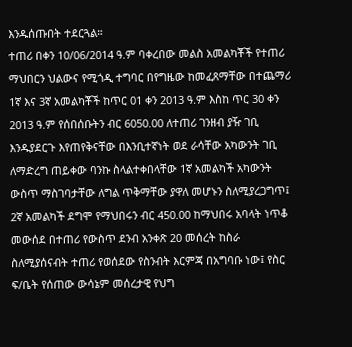እንዱሰጡበት ተደርጓል።
ተጠሪ በቀን 10/06/2014 ዓ.ም ባቀረበው መልስ አመልካቾች የተጠሪ ማህበርን ህልውና የሚጎዲ ተግባር በየግዜው ከመፈጸማቸው በተጨማሪ 1ኛ እና 3ኛ አመልካቾች ከጥር 01 ቀን 2013 ዓ.ም እስከ ጥር 30 ቀን 2013 ዓ.ም የሰበሰቡትን ብር 6050.00 ለተጠሪ ገንዘብ ያዥ ገቢ እንዱያደርጉ እየጠየቅናቸው በእንቢተኛነት ወደ ራሳቸው አካውንት ገቢ ለማድረግ ጠይቀው ባንኩ ስላልተቀበላቸው 1ኛ አመልካች አካውንት ውስጥ ማስገባታቸው ለግል ጥቅማቸው ያዋለ መሆኑን ስለሚያረጋግጥ፤ 2ኛ አመልካች ደግሞ የማህበሩን ብር 450.00 ከማህበሩ አባላት ነጥቆ መውሰደ በተጠሪ የውስጥ ደንብ አንቀጽ 20 መሰረት ከስራ ስለሚያሰናብት ተጠሪ የወሰደው የስንብት እርምጃ በአግባቡ ነው፤ የስር ፍ/ቤት የሰጠው ውሳኔም መሰረታዊ የህግ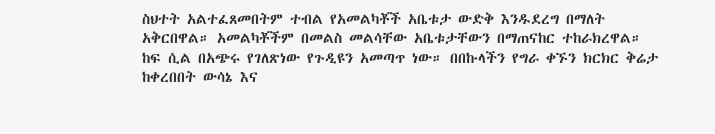ስህተት አልተፈጸመበትም ተብል የአመልካቾች አቤቱታ ውድቅ እንዱደረግ በማለት አቅርበዋል። አመልካቾችም በመልስ መልሳቸው አቤቱታቸውን በማጠናከር ተከራክረዋል።
ከፍ ሲል በአጭሩ የገለጽነው የጉዲዩን አመጣጥ ነው። በበኩላችን የግራ ቀኙን ክርክር ቅሬታ ከቀረበበት ውሳኔ እና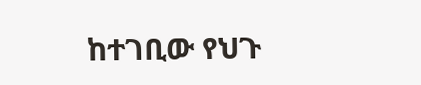ከተገቢው የህጉ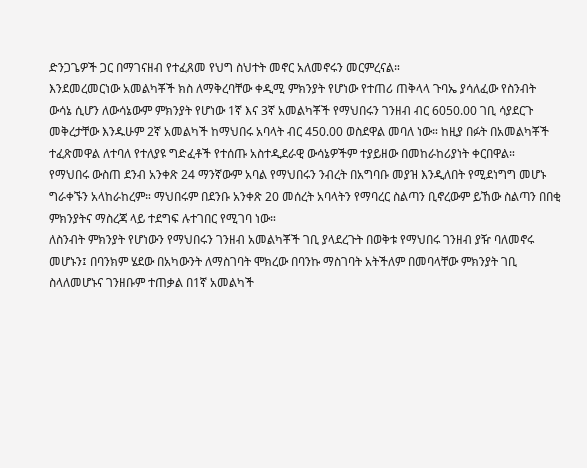ድንጋጌዎች ጋር በማገናዘብ የተፈጸመ የህግ ስህተት መኖር አለመኖሩን መርምረናል።
እንደመረመርነው አመልካቾች ክስ ለማቅረባቸው ቀዲሚ ምክንያት የሆነው የተጠሪ ጠቅላላ ጉባኤ ያሳለፈው የስንብት ውሳኔ ሲሆን ለውሳኔውም ምክንያት የሆነው 1ኛ እና 3ኛ አመልካቾች የማህበሩን ገንዘብ ብር 6050.00 ገቢ ሳያደርጉ መቅረታቸው እንዱሁም 2ኛ አመልካች ከማህበሩ አባላት ብር 450.00 ወስደዋል መባለ ነው። ከዚያ በፉት በአመልካቾች ተፈጽመዋል ለተባለ የተለያዩ ግድፈቶች የተሰጡ አስተዲደራዊ ውሳኔዎችም ተያይዘው በመከራከሪያነት ቀርበዋል።
የማህበሩ ውስጠ ደንብ አንቀጽ 24 ማንኛውም አባል የማህበሩን ንብረት በአግባቡ መያዝ እንዲለበት የሚደነግግ መሆኑ ግራቀኙን አላከራከረም። ማህበሩም በደንቡ አንቀጽ 20 መሰረት አባላትን የማባረር ስልጣን ቢኖረውም ይኸው ስልጣን በበቂ ምክንያትና ማስረጃ ላይ ተደግፍ ሉተገበር የሚገባ ነው።
ለስንብት ምክንያት የሆነውን የማህበሩን ገንዘብ አመልካቾች ገቢ ያላደረጉት በወቅቱ የማህበሩ ገንዘብ ያዥ ባለመኖሩ መሆኑን፤ በባንክም ሄደው በአካውንት ለማስገባት ሞክረው በባንኩ ማስገባት አትችለም በመባላቸው ምክንያት ገቢ ስላለመሆኑና ገንዘቡም ተጠቃል በ1ኛ አመልካች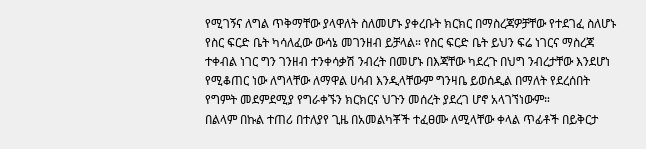የሚገኝና ለግል ጥቅማቸው ያላዋለት ስለመሆኑ ያቀረቡት ክርክር በማስረጃዎቻቸው የተደገፈ ስለሆኑ የስር ፍርድ ቤት ካሳለፈው ውሳኔ መገንዘብ ይቻላል። የስር ፍርድ ቤት ይህን ፍሬ ነገርና ማስረጃ ተቀብል ነገር ግን ገንዘብ ተንቀሳቃሽ ንብረት በመሆኑ በእጃቸው ካደረጉ በህግ ንብረታቸው እንደሆነ የሚቆጠር ነው ለግላቸው ለማዋል ሀሳብ እንዲላቸውም ግንዛቤ ይወሰዲል በማለት የደረሰበት የግምት መደምደሚያ የግራቀኙን ክርክርና ህጉን መሰረት ያደረገ ሆኖ አላገኘነውም።
በልላም በኩል ተጠሪ በተለያየ ጊዜ በአመልካቾች ተፈፀሙ ለሚላቸው ቀላል ጥፊቶች በይቅርታ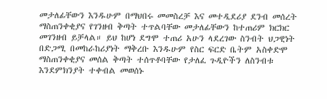መታለፊቸውን እንዱሁም በማህበሩ መመስረቻ እና መተዲደሪያ ደንብ መሰረት ማስጠንቀቂያና የገንዘብ ቅጣት ተጥልባቸው መታለፊቸውን ከተጠሪም ክርክር መገንዘብ ይቻላል። ይህ ከሆነ ደግሞ ተጠሪ አሁን ላደረገው ስንብት ህጋዊነት በድጋሚ በመከራከሪያነት ማቅረቡ እንዱሁም የስር ፍርድ ቤትም አስቀድሞ ማስጠንቀቂያና መሰል ቅጣት ተሰጥቶባቸው የታለፈ ጉዲዮችን ለስንብቱ እንደምክንያት ተቀብል መወሰኑ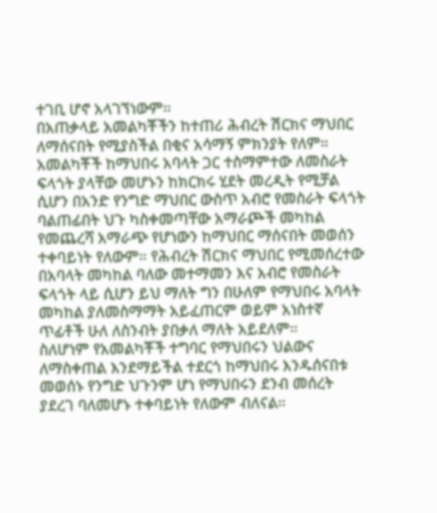ተገቢ ሆኖ አላገኘነውም።
በአጠቃላይ አመልካቾችን ከተጠሪ ሕብረት ሽርክና ማህበር ለማሰናበት የሚያስችል በቂና አሳማኝ ምክንያት የለም። አመልካቾች ከማህበሩ አባላት ጋር ተስማምተው ለመስራት ፍላጎት ያላቸው መሆኑን ከክርክሩ ሂደት መረዲት የሚቻል ሲሆን በአንድ የንግድ ማህበር ውስጥ አብሮ የመስራት ፍላጎት ባልጠፊበት ህጉ ካስቀመጣቸው አማራጮች መካከል የመጨረሻ አማራጭ የሆነውን ከማህበር ማሰናበት መወሰን ተቀባይነት የለውም። የሕብረት ሽርክና ማህበር የሚመሰረተው በአባላት መካከል ባለው መተማመን እና አብሮ የመስራት ፍላጎት ላይ ሲሆን ይህ ማለት ግን በሁለም የማህበሩ አባላት መካከል ያለመስማማት አይፈጠርም ወይም አነስተኛ ጥፊቶች ሁለ ለስንብት ያበቃለ ማለት አይደለም።
ስለሆነም የአመልካቾች ተግባር የማህበሩን ህልውና ለማስቀጠል እንደማይችል ተደርጎ ከማህበሩ እንዱሰናበቱ መወሰኑ የንግድ ህጉንም ሆነ የማህበሩን ደንብ መሰረት ያደረገ ባለመሆኑ ተቀባይነት የለውም ብለናል።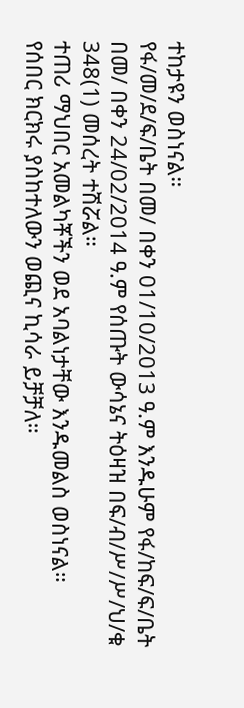ተከታዩን ወስነናል።
የፋ/መ/ደ/ፍ/ቤት በመ/ በቀን 01/10/2013 ዓ.ም እንዱሁም የፋ/ከፍ/ፍ/ቤት በመ/ በቀን 24/02/2014 ዓ.ም የሰጡት ውሳኔና ትዕዛዝ በፍ/ብ/ሥ/ሥ/ህ/ቁ 348(1) መሰረት ተሽሯል።
ተጠሪ ማህበር አመልካቾችን ወደ አባልነታቸው እንዱመልስ ወስነናል።
የሰበር ክርክሩ ያስከተለውን ወጪና ኪሳራ ይቻቻለ።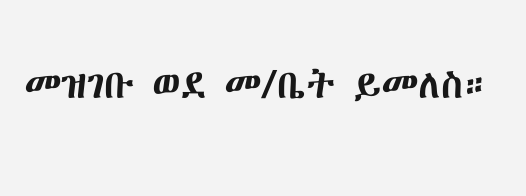መዝገቡ ወደ መ/ቤት ይመለስ።